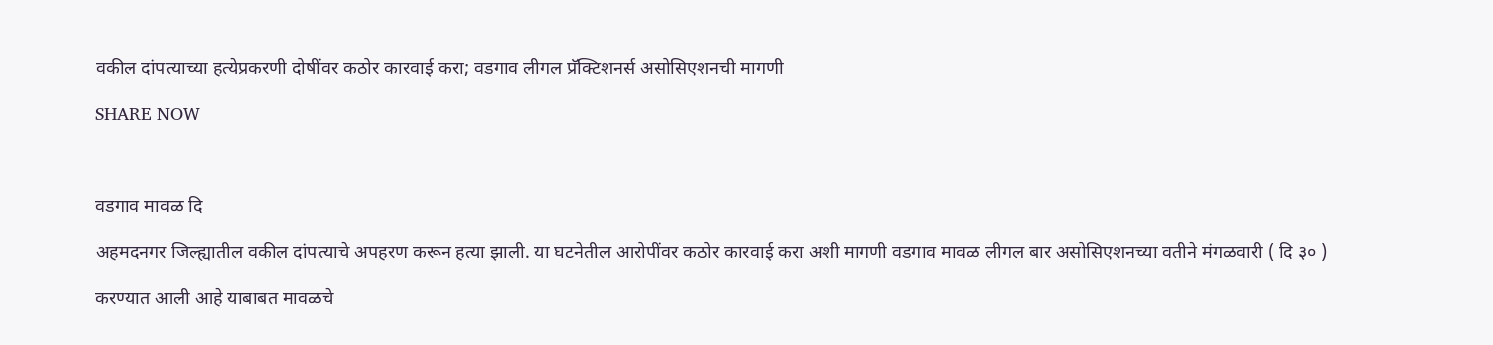वकील दांपत्याच्या हत्येप्रकरणी दोषींवर कठोर कारवाई करा; वडगाव लीगल प्रॅक्टिशनर्स असोसिएशनची मागणी

SHARE NOW



वडगाव मावळ दि

अहमदनगर जिल्ह्यातील वकील दांपत्याचे अपहरण करून हत्या झाली. या घटनेतील आरोपींवर कठोर कारवाई करा अशी मागणी वडगाव मावळ लीगल बार असोसिएशनच्या वतीने मंगळवारी ( दि ३० )

करण्यात आली आहे याबाबत मावळचे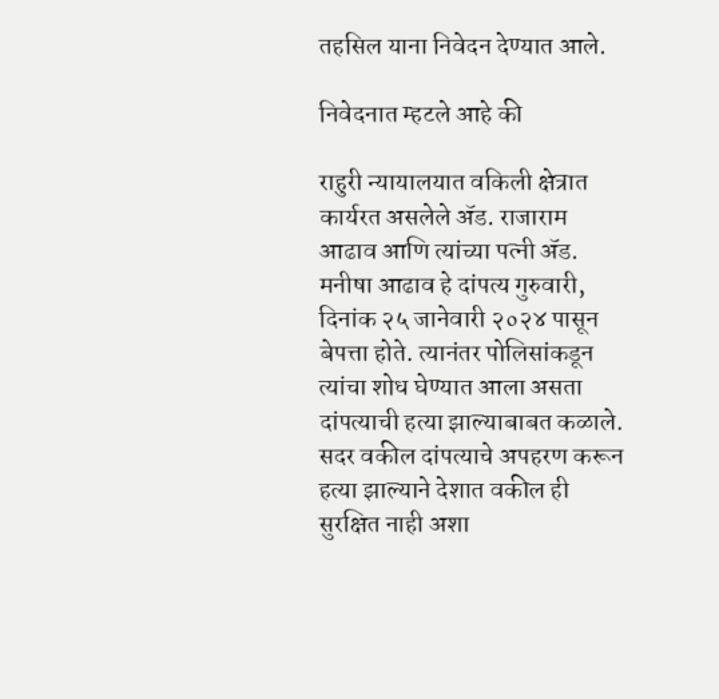तहसिल याना निवेदन देण्यात आले.

निवेदनात म्हटले आहे की

राहुरी न्यायालयात वकिली क्षेत्रात कार्यरत असलेले ॲड. राजाराम आढाव आणि त्यांच्या पत्नी ॲड. मनीषा आढाव हे दांपत्य गुरुवारी, दिनांक २५ जानेवारी २०२४ पासून बेपत्ता होते. त्यानंतर पोलिसांकडून त्यांचा शोध घेण्यात आला असता दांपत्याची हत्या झाल्याबाबत कळाले. सदर वकील दांपत्याचे अपहरण करून हत्या झाल्याने देशात वकील ही सुरक्षित नाही अशा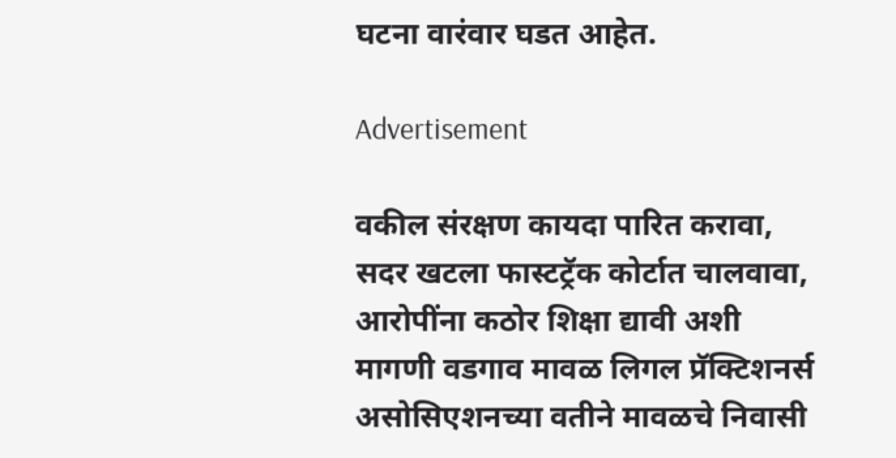घटना वारंवार घडत आहेत.

Advertisement

वकील संरक्षण कायदा पारित करावा, सदर खटला फास्टट्रॅक कोर्टात चालवावा, आरोपींना कठोर शिक्षा द्यावी अशी मागणी वडगाव मावळ लिगल प्रॅक्टिशनर्स असोसिएशनच्या वतीने मावळचे निवासी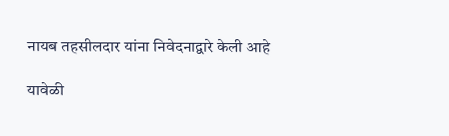नायब तहसीलदार यांना निवेदनाद्वारे केली आहे

यावेळी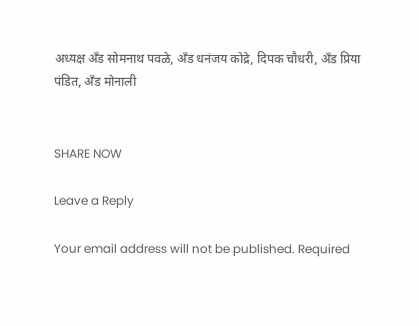अध्यक्ष अँड सोमनाथ पवळे, अँड धनंजय कोद्रे, दिपक चौधरी, अँड प्रिया पंडित, अँड मोनाली


SHARE NOW

Leave a Reply

Your email address will not be published. Required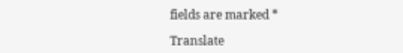fields are marked *

Translate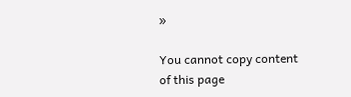»

You cannot copy content of this page